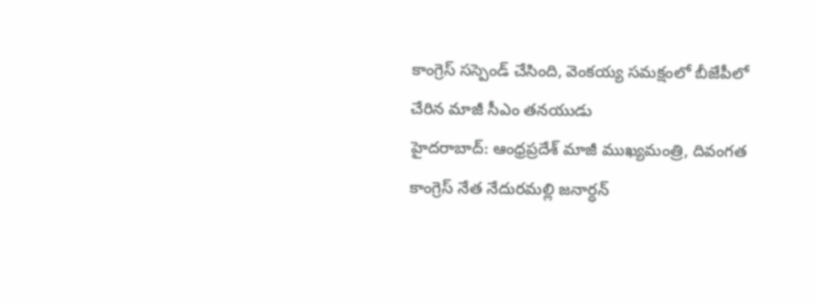కాంగ్రెస్ సస్పెండ్ చేసింది, వెంకయ్య సమక్షంలో బీజేపీలో చేరిన మాజీ సీఎం తనయుడు
హైదరాబాద్: ఆంధ్రప్రదేశ్ మాజీ ముఖ్యమంత్రి, దివంగత కాంగ్రెస్ నేత నేదురమల్లి జనార్ధన్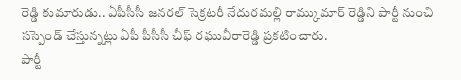రెడ్డి కుమారుడు.. ఏపీసీసీ జనరల్ సెక్రటరీ నేదురమల్లి రామ్కుమార్ రెడ్డిని పార్టీ నుంచి సస్పెండ్ చేస్తున్నట్లు ఏపీ పీసీసీ చీఫ్ రఘువీరారెడ్డి ప్రకటించారు.
పార్టీ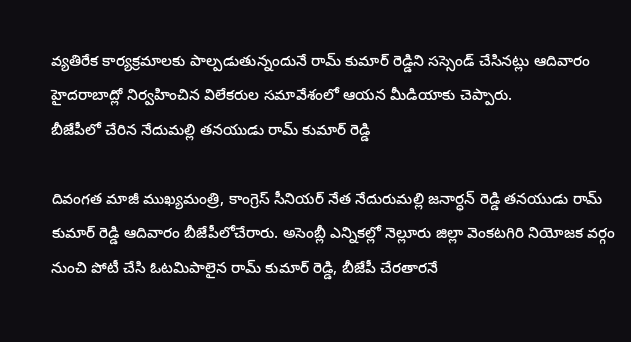వ్యతిరేక కార్యక్రమాలకు పాల్పడుతున్నందునే రామ్ కుమార్ రెడ్డిని సస్సెండ్ చేసినట్లు ఆదివారం హైదరాబాద్లో నిర్వహించిన విలేకరుల సమావేశంలో ఆయన మీడియాకు చెప్పారు.
బీజేపీలో చేరిన నేదుమల్లి తనయుడు రామ్ కుమార్ రెడ్డి

దివంగత మాజీ ముఖ్యమంత్రి, కాంగ్రెస్ సీనియర్ నేత నేదురుమల్లి జనార్ధన్ రెడ్డి తనయుడు రామ్ కుమార్ రెడ్డి ఆదివారం బీజేపీలోచేరారు. అసెంబ్లీ ఎన్నికల్లో నెల్లూరు జిల్లా వెంకటగిరి నియోజక వర్గం నుంచి పోటీ చేసి ఓటమిపాలైన రామ్ కుమార్ రెడ్డి, బీజేపీ చేరతారనే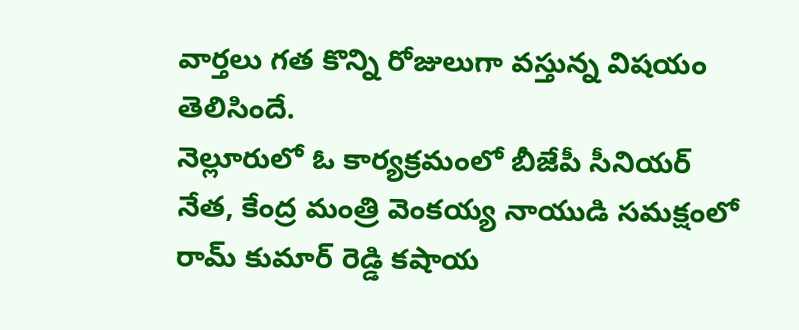వార్తలు గత కొన్ని రోజులుగా వస్తున్న విషయం తెలిసిందే.
నెల్లూరులో ఓ కార్యక్రమంలో బీజేపీ సీనియర్ నేత, కేంద్ర మంత్రి వెంకయ్య నాయుడి సమక్షంలో రామ్ కుమార్ రెడ్డి కషాయ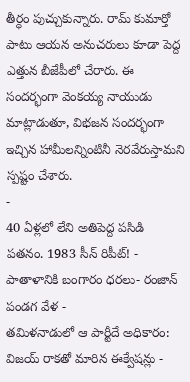తీర్ధం పుచ్చుకున్నారు. రామ్ కుమార్తో పాటు ఆయన అనుచరులు కూడా పెద్ద ఎత్తున బీజేపీలో చేరారు. ఈ సందర్భంగా వెంకయ్య నాయుడు మాట్లాడుతూ, విభజన సందర్భంగా ఇచ్చిన హామీలన్నింటినీ నెరవేరుస్తామని స్పష్టం చేశారు.
-
40 ఏళ్లలో లేని అతిపెద్ద పసిడి పతనం. 1983 సీన్ రిపీట్! -
పాతాళానికి బంగారం ధరలు- రంజాన్ పండగ వేళ -
తమిళనాడులో ఆ పార్టీదే అధికారం: విజయ్ రాకతో మారిన ఈక్వేషన్లు -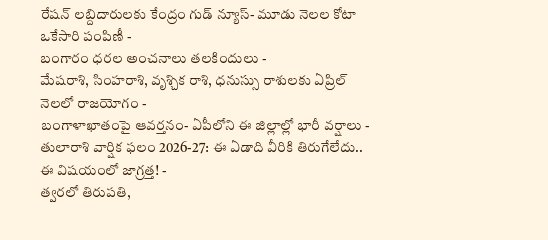రేషన్ లబ్దిదారులకు కేంద్రం గుడ్ న్యూస్- మూడు నెలల కోటా ఒకేసారి పంపిణీ -
బంగారం ధరల అంచనాలు తలకిందులు -
మేషరాశి, సింహరాశి, వృశ్చిక రాశి, ధనుస్సు రాశులకు ఏప్రిల్ నెలలో రాజయోగం -
బంగాళాఖాతంపై ఆవర్తనం- ఏపీలోని ఈ జిల్లాల్లో భారీ వర్షాలు -
తులారాశి వార్షిక ఫలం 2026-27: ఈ ఏడాది వీరికి తిరుగేలేదు.. ఈ విషయంలో జాగ్రత్త! -
త్వరలో తిరుపతి,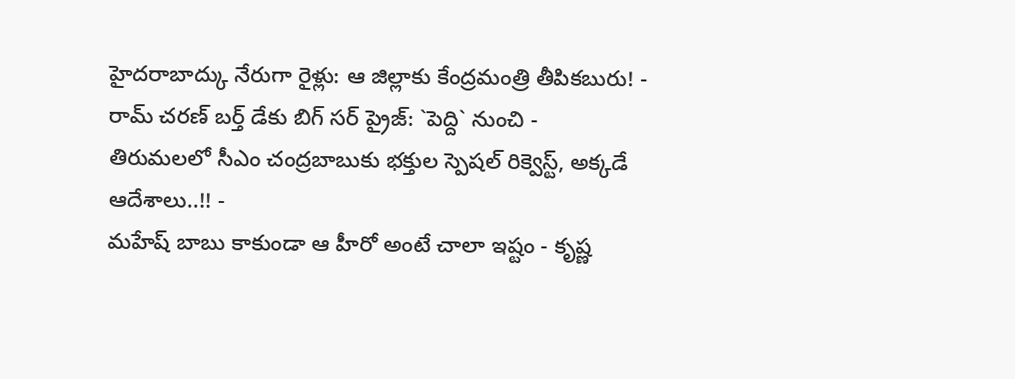హైదరాబాద్కు నేరుగా రైళ్లు: ఆ జిల్లాకు కేంద్రమంత్రి తీపికబురు! -
రామ్ చరణ్ బర్త్ డేకు బిగ్ సర్ ప్రైజ్: `పెద్ది` నుంచి -
తిరుమలలో సీఎం చంద్రబాబుకు భక్తుల స్పెషల్ రిక్వెస్ట్, అక్కడే ఆదేశాలు..!! -
మహేష్ బాబు కాకుండా ఆ హీరో అంటే చాలా ఇష్టం - కృష్ణ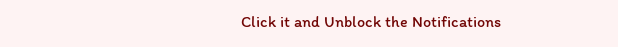Click it and Unblock the Notifications